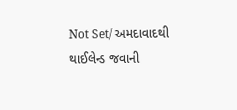Not Set/ અમદાવાદથી થાઈલેન્ડ જવાની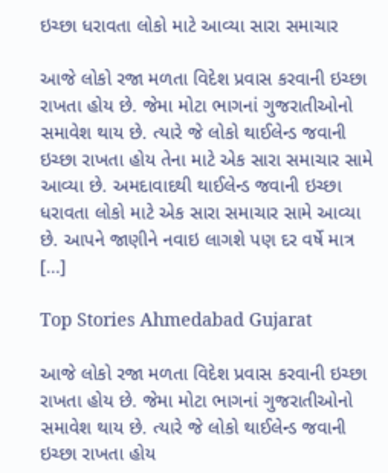ઇચ્છા ધરાવતા લોકો માટે આવ્યા સારા સમાચાર

આજે લોકો રજા મળતા વિદેશ પ્રવાસ કરવાની ઇચ્છા રાખતા હોય છે. જેમા મોટા ભાગનાં ગુજરાતીઓનો સમાવેશ થાય છે. ત્યારે જે લોકો થાઈલેન્ડ જવાની ઇચ્છા રાખતા હોય તેના માટે એક સારા સમાચાર સામે આવ્યા છે. અમદાવાદથી થાઈલેન્ડ જવાની ઇચ્છા ધરાવતા લોકો માટે એક સારા સમાચાર સામે આવ્યા છે. આપને જાણીને નવાઇ લાગશે પણ દર વર્ષે માત્ર […]

Top Stories Ahmedabad Gujarat

આજે લોકો રજા મળતા વિદેશ પ્રવાસ કરવાની ઇચ્છા રાખતા હોય છે. જેમા મોટા ભાગનાં ગુજરાતીઓનો સમાવેશ થાય છે. ત્યારે જે લોકો થાઈલેન્ડ જવાની ઇચ્છા રાખતા હોય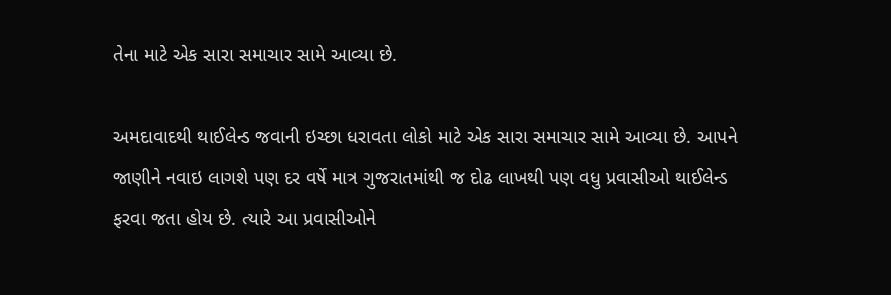તેના માટે એક સારા સમાચાર સામે આવ્યા છે.

અમદાવાદથી થાઈલેન્ડ જવાની ઇચ્છા ધરાવતા લોકો માટે એક સારા સમાચાર સામે આવ્યા છે. આપને જાણીને નવાઇ લાગશે પણ દર વર્ષે માત્ર ગુજરાતમાંથી જ દોઢ લાખથી પણ વધુ પ્રવાસીઓ થાઈલેન્ડ ફરવા જતા હોય છે. ત્યારે આ પ્રવાસીઓને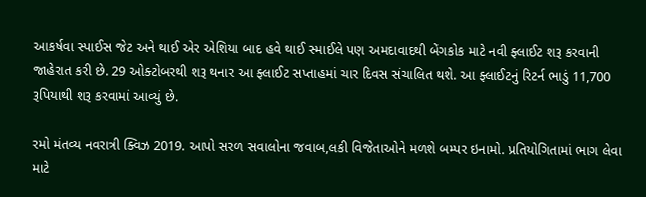આકર્ષવા સ્પાઈસ જેટ અને થાઈ એર એશિયા બાદ હવે થાઈ સ્માઈલે પણ અમદાવાદથી બેંગકોક માટે નવી ફ્લાઈટ શરૂ કરવાની જાહેરાત કરી છે. 29 ઓક્ટોબરથી શરૂ થનાર આ ફ્લાઈટ સપ્તાહમાં ચાર દિવસ સંચાલિત થશે. આ ફ્લાઈટનું રિટર્ન ભાડું 11,700 રૂપિયાથી શરૂ કરવામાં આવ્યું છે.

રમો મંતવ્ય નવરાત્રી ક્વિઝ 2019. આપો સરળ સવાલોના જવાબ,લકી વિજેતાઓને મળશે બમ્પર ઇનામો. પ્રતિયોગિતામાં ભાગ લેવા માટે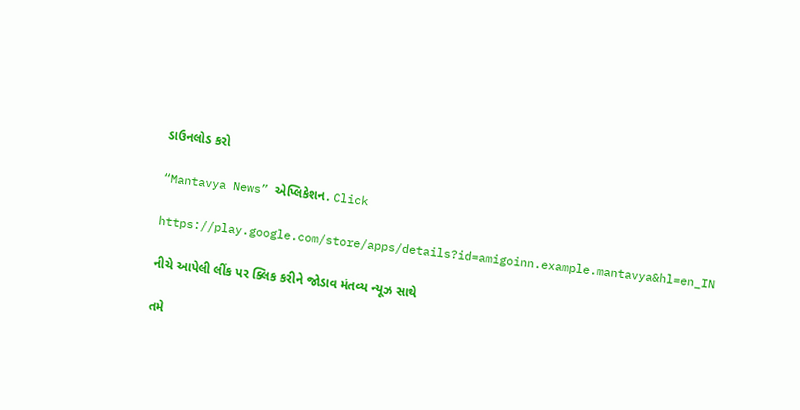ડાઉનલોડ કરો

“Mantavya News” એપ્લિકેશન. Click

https://play.google.com/store/apps/details?id=amigoinn.example.mantavya&hl=en_IN

નીચે આપેલી લીંક પર ક્લિક કરીને જોડાવ મંતવ્ય ન્યૂઝ સાથે

તમે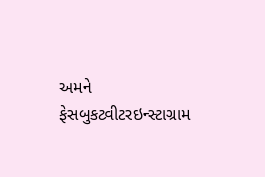અમને ફેસબુકટ્વીટરઇન્સ્ટાગ્રામ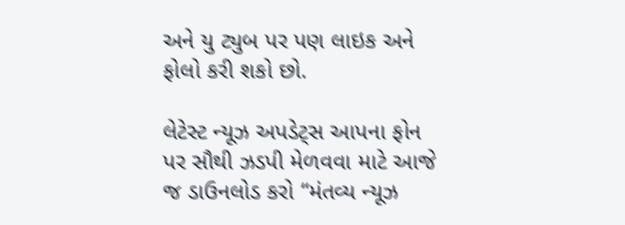અને યુ ટ્યુબ પર પણ લાઇક અને ફોલો કરી શકો છો.

લેટેસ્ટ ન્યૂઝ અપડેટ્સ આપના ફોન પર સૌથી ઝડપી મેળવવા માટે આજે જ ડાઉનલોડ કરો “મંતવ્ય ન્યૂઝ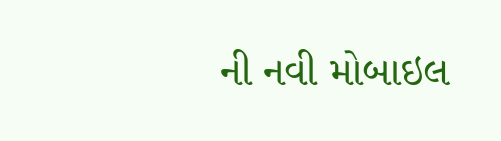ની નવી મોબાઇલ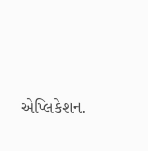એપ્લિકેશન.